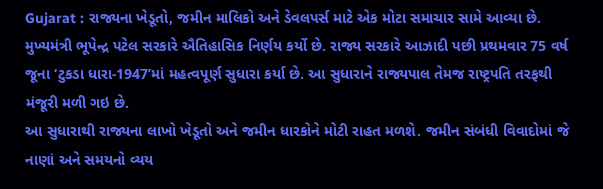Gujarat : રાજ્યના ખેડૂતો, જમીન માલિકો અને ડેવલપર્સ માટે એક મોટા સમાચાર સામે આવ્યા છે. મુખ્યમંત્રી ભૂપેન્દ્ર પટેલ સરકારે ઐતિહાસિક નિર્ણય કર્યો છે. રાજ્ય સરકારે આઝાદી પછી પ્રથમવાર 75 વર્ષ જૂના ‘ટુકડા ધારા-1947’માં મહત્વપૂર્ણ સુધારા કર્યા છે. આ સુધારાને રાજ્યપાલ તેમજ રાષ્ટ્રપતિ તરફથી મંજૂરી મળી ગઇ છે.
આ સુધારાથી રાજ્યના લાખો ખેડૂતો અને જમીન ધારકોને મોટી રાહત મળશે. જમીન સંબંધી વિવાદોમાં જે નાણાં અને સમયનો વ્યય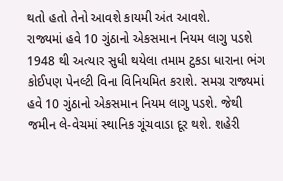થતો હતો તેનો આવશે કાયમી અંત આવશે.
રાજ્યમાં હવે 10 ગુંઠાનો એકસમાન નિયમ લાગુ પડશે
1948 થી અત્યાર સુધી થયેલા તમામ ટુકડા ધારાના ભંગ કોઈપણ પેનલ્ટી વિના વિનિયમિત કરાશે. સમગ્ર રાજ્યમાં હવે 10 ગુંઠાનો એકસમાન નિયમ લાગુ પડશે. જેથી જમીન લે-વેચમાં સ્થાનિક ગૂંચવાડા દૂર થશે. શહેરી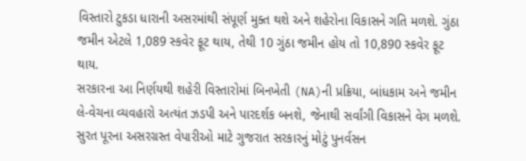વિસ્તારો ટુકડા ધારાની અસરમાંથી સંપૂર્ણ મુક્ત થશે અને શહેરોના વિકાસને ગતિ મળશે. ગુંઠા જમીન એટલે 1,089 સ્કવેર ફૂટ થાય, તેથી 10 ગુંઠા જમીન હોય તો 10,890 સ્કવેર ફૂટ થાય.
સરકારના આ નિર્ણયથી શહેરી વિસ્તારોમાં બિનખેતી (NA)ની પ્રક્રિયા, બાંધકામ અને જમીન લે-વેચના વ્યવહારો અત્યંત ઝડપી અને પારદર્શક બનશે, જેનાથી સર્વાંગી વિકાસને વેગ મળશે.
સુરત પૂરના અસરગ્રસ્ત વેપારીઓ માટે ગુજરાત સરકારનું મોટું પુનર્વસન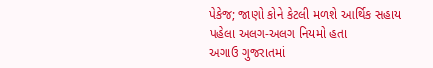પેકેજ; જાણો કોને કેટલી મળશે આર્થિક સહાય
પહેલા અલગ-અલગ નિયમો હતા
અગાઉ ગુજરાતમાં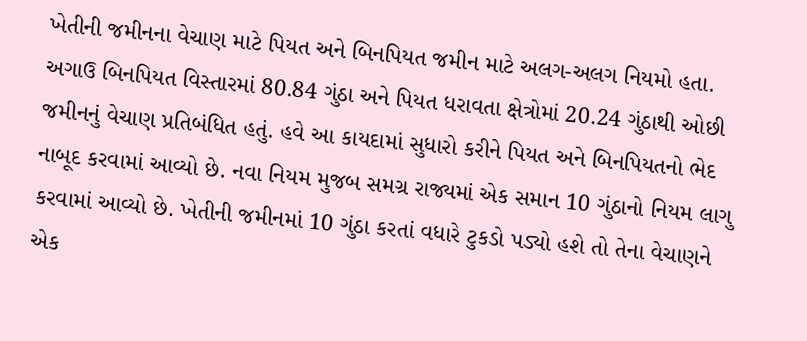ખેતીની જમીનના વેચાણ માટે પિયત અને બિનપિયત જમીન માટે અલગ-અલગ નિયમો હતા. અગાઉ બિનપિયત વિસ્તારમાં 80.84 ગુંઠા અને પિયત ધરાવતા ક્ષેત્રોમાં 20.24 ગુંઠાથી ઓછી જમીનનું વેચાણ પ્રતિબંધિત હતું. હવે આ કાયદામાં સુધારો કરીને પિયત અને બિનપિયતનો ભેદ નાબૂદ કરવામાં આવ્યો છે. નવા નિયમ મુજબ સમગ્ર રાજ્યમાં એક સમાન 10 ગુંઠાનો નિયમ લાગુ કરવામાં આવ્યો છે. ખેતીની જમીનમાં 10 ગુંઠા કરતાં વધારે ટુકડો પડ્યો હશે તો તેના વેચાણને એક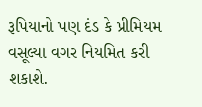રૂપિયાનો પણ દંડ કે પ્રીમિયમ વસૂલ્યા વગર નિયમિત કરી શકાશે.